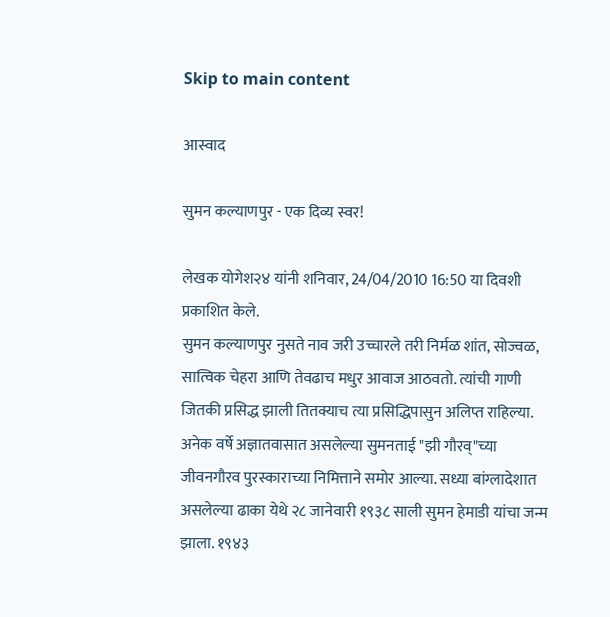Skip to main content

आस्वाद

सुमन कल्याणपुर - एक दिव्य स्वर!

लेखक योगेश२४ यांनी शनिवार, 24/04/2010 16:50 या दिवशी प्रकाशित केले.
सुमन कल्याणपुर नुसते नाव जरी उच्चारले तरी निर्मळ शांत, सोज्वळ, सात्विक चेहरा आणि तेवढाच मधुर आवाज आठवतो. त्यांची गाणी जितकी प्रसिद्ध झाली तितक्याच त्या प्रसिद्धिपासुन अलिप्त राहिल्या. अनेक वर्षे अज्ञातवासात असलेल्या सुमनताई "झी गौरव्"च्या जीवनगौरव पुरस्काराच्या निमित्ताने समोर आल्या. सध्या बांग्लादेशात असलेल्या ढाका येथे २८ जानेवारी १९३८ साली सुमन हेमाडी यांचा जन्म झाला. १९४३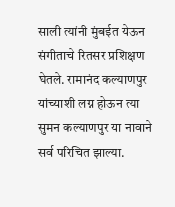साली त्यांनी मुंबईत येऊन संगीताचे रितसर प्रशिक्षण घेतले. रामानंद कल्याणपुर यांच्याशी लग्न होऊन त्या सुमन कल्याणपुर या नावाने सर्व परिचित झाल्या.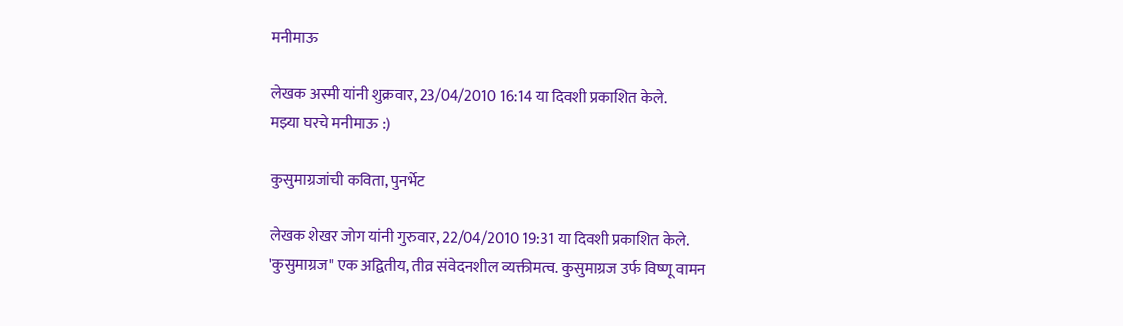मनीमाऊ

लेखक अस्मी यांनी शुक्रवार, 23/04/2010 16:14 या दिवशी प्रकाशित केले.
मझ्या घरचे मनीमाऊ :)

कुसुमाग्रजांची कविता, पुनर्भेट

लेखक शेखर जोग यांनी गुरुवार, 22/04/2010 19:31 या दिवशी प्रकाशित केले.
'कुसुमाग्रज" एक अद्वितीय, तीव्र संवेदनशील व्यक्तीमत्व. कुसुमाग्रज उर्फ विष्णू वामन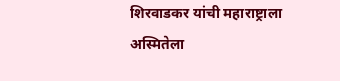शिरवाडकर यांची महाराष्ट्राला अस्मितेला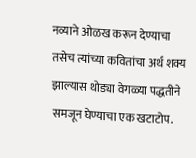नव्याने ओळख करून देण्याचा तसेच त्यांच्या कवितांचा अर्थ शक्य झाल्यास थोड्या वेगळ्या पद्धतीने समजून घेण्याचा एक खटाटोप.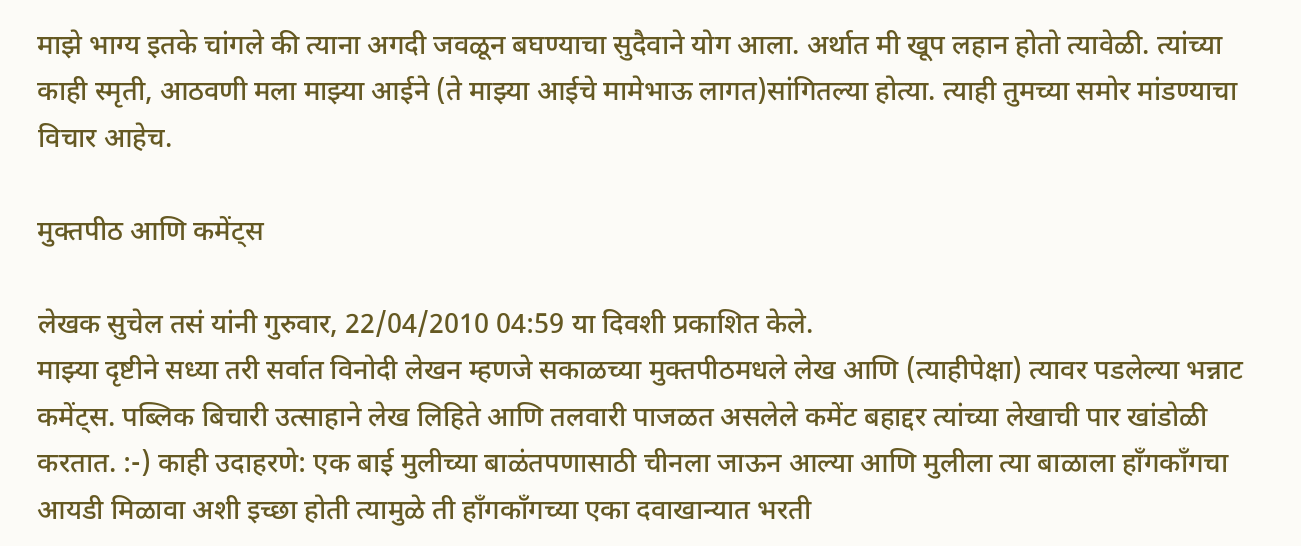माझे भाग्य इतके चांगले की त्याना अगदी जवळून बघण्याचा सुदैवाने योग आला. अर्थात मी खूप लहान होतो त्यावेळी. त्यांच्या काही स्मृती, आठवणी मला माझ्या आईने (ते माझ्या आईचे मामेभाऊ लागत)सांगितल्या होत्या. त्याही तुमच्या समोर मांडण्याचा विचार आहेच.

मुक्तपीठ आणि कमेंट्स

लेखक सुचेल तसं यांनी गुरुवार, 22/04/2010 04:59 या दिवशी प्रकाशित केले.
माझ्या दृष्टीने सध्या तरी सर्वात विनोदी लेखन म्हणजे सकाळच्या मुक्तपीठमधले लेख आणि (त्याहीपेक्षा) त्यावर पडलेल्या भन्नाट कमेंट्स. पब्लिक बिचारी उत्साहाने लेख लिहिते आणि तलवारी पाजळत असलेले कमेंट बहाद्दर त्यांच्या लेखाची पार खांडोळी करतात. :-) काही उदाहरणे: एक बाई मुलीच्या बाळंतपणासाठी चीनला जाऊन आल्या आणि मुलीला त्या बाळाला हाँगकाँगचा आयडी मिळावा अशी इच्छा होती त्यामुळे ती हाँगकाँगच्या एका दवाखान्यात भरती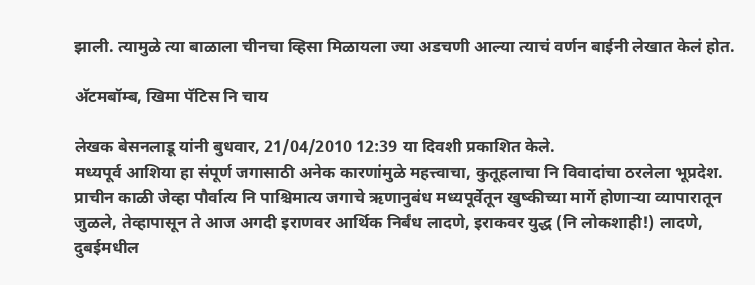झाली. त्यामुळे त्या बाळाला चीनचा व्हिसा मिळायला ज्या अडचणी आल्या त्याचं वर्णन बाईनी लेखात केलं होत.

अ‍ॅटमबॉम्ब, खिमा पॅटिस नि चाय

लेखक बेसनलाडू यांनी बुधवार, 21/04/2010 12:39 या दिवशी प्रकाशित केले.
मध्यपूर्व आशिया हा संपूर्ण जगासाठी अनेक कारणांमुळे महत्त्वाचा, कुतूहलाचा नि विवादांचा ठरलेला भूप्रदेश. प्राचीन काळी जेव्हा पौर्वात्य नि पाश्चिमात्य जगाचे ऋणानुबंध मध्यपूर्वेतून खुष्कीच्या मार्गे होणार्‍या व्यापारातून जुळले, तेव्हापासून ते आज अगदी इराणवर आर्थिक निर्बंध लादणे, इराकवर युद्ध (नि लोकशाही!) लादणे, दुबईमधील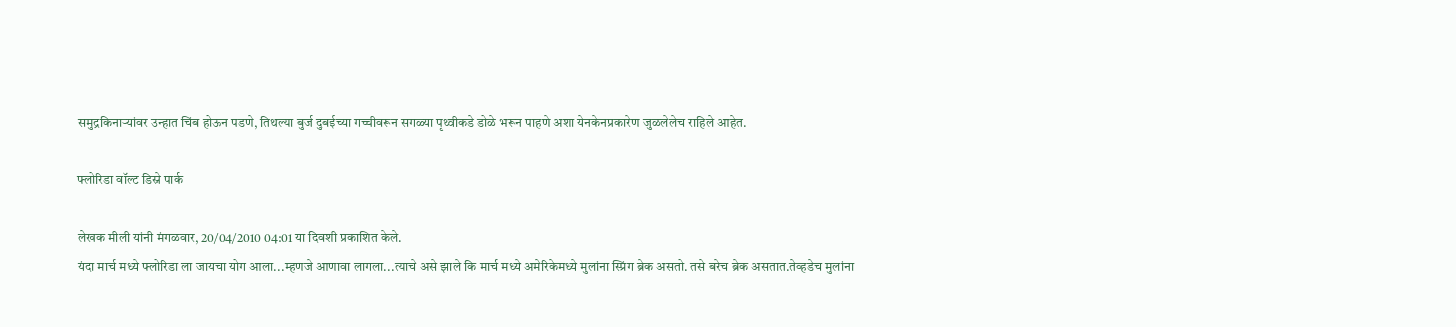समुद्रकिनार्‍यांवर उन्हात चिंब होऊन पडणे, तिथल्या बुर्ज दुबईच्या गच्चीवरून सगळ्या पृथ्वीकडे डोळे भरून पाहणे अशा येनकेनप्रकारेण जुळलेलेच राहिले आहेत.

फ्लोरिडा वॉल्ट डिस्ने पार्क

लेखक मीली यांनी मंगळवार, 20/04/2010 04:01 या दिवशी प्रकाशित केले.
यंदा मार्च मध्ये फ्लोरिडा ला जायचा योग आला...म्हणजे आणावा लागला...त्याचे असे झाले कि मार्च मध्ये अमेरिकेमध्ये मुलांना स्प्रिंग ब्रेक असतो. तसे बरेच ब्रेक असतात.तेव्हडेच मुलांना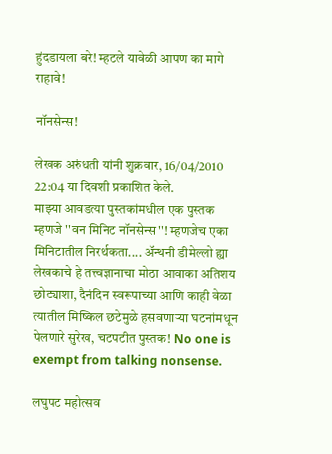हुंदडायला बरे! म्हटले यावेळी आपण का मागे राहावे!

नॉनसेन्स!

लेखक अरुंधती यांनी शुक्रवार, 16/04/2010 22:04 या दिवशी प्रकाशित केले.
माझ्या आवडत्या पुस्तकांमधील एक पुस्तक म्हणजे ''वन मिनिट नॉनसेन्स''! म्हणजेच एका मिनिटातील निरर्थकता.... अ‍ॅन्थनी डीमेल्लो ह्या लेखकाचे हे तत्त्वज्ञानाचा मोठा आवाका अतिशय छोट्याशा, दैनंदिन स्वरूपाच्या आणि काही वेळा त्यातील मिष्किल छटेमुळे हसवणार्‍या घटनांमधून पेलणारे सुरेख, चटपटीत पुस्तक! No one is exempt from talking nonsense.

लघुपट महोत्सव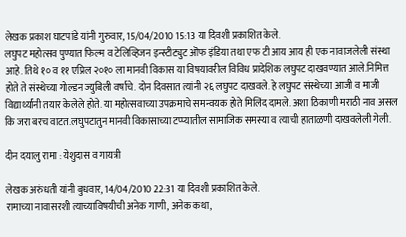लेखक प्रकाश घाटपांडे यांनी गुरुवार, 15/04/2010 15:13 या दिवशी प्रकाशित केले.
लघुपट महोत्सव पुण्यात फिल्म व टेलिव्हिजन इन्स्टीट्युट ऒफ इंडिया तथा एफ टी आय आय ही एक नावाजलेली संस्था आहे. तिथे १० व ११ एप्रिल २०१० ला मानवी विकास या विषयावरील विविध प्रादेशिक लघुपट दाखवण्यात आले.निमित्त होते ते संस्थेच्या गोल्डन ज्युबिली वर्षाचे. दोन दिवसात त्यांनी २६ लघुपट दाखवले. हे लघुपट संस्थेच्या आजी व माजी विद्यार्थ्यांनी तयार केलेले होते. या महोत्सवाच्या उपक्रमाचे समन्वयक होते मिलिंद दामले. अशा ठिकाणी मराठी नाव असल कि जरा बरच वाटत.लघुपटातुन मानवी विकासाच्या टप्प्यातील सामाजिक समस्या व त्याची हाताळणी दाखवलेली गेली.

दीन दयालु रामा : येशुदास व गायत्री

लेखक अरुंधती यांनी बुधवार, 14/04/2010 22:31 या दिवशी प्रकाशित केले.
रामाच्या नावासरशी त्याच्याविषयीची अनेक गाणी, अनेक कथा,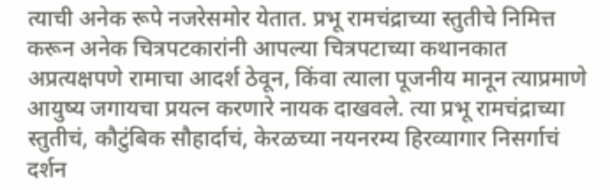त्याची अनेक रूपे नजरेसमोर येतात. प्रभू रामचंद्राच्या स्तुतीचे निमित्त करून अनेक चित्रपटकारांनी आपल्या चित्रपटाच्या कथानकात अप्रत्यक्षपणे रामाचा आदर्श ठेवून, किंवा त्याला पूजनीय मानून त्याप्रमाणे आयुष्य जगायचा प्रयत्न करणारे नायक दाखवले. त्या प्रभू रामचंद्राच्या स्तुतीचं, कौटुंबिक सौहार्दाचं, केरळच्या नयनरम्य हिरव्यागार निसर्गाचं दर्शन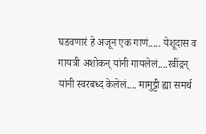घडवणारं हे अजून एक गाणं..... येशूदास व गायत्री अशोकन् यांनी गायलेलं....रवींद्रन् यांनी स्वरबध्द केलेलं.... मामुट्टी ह्या समर्थ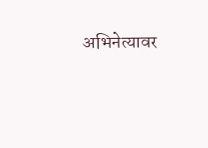अभिनेत्यावर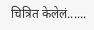चित्रित केलेलं......